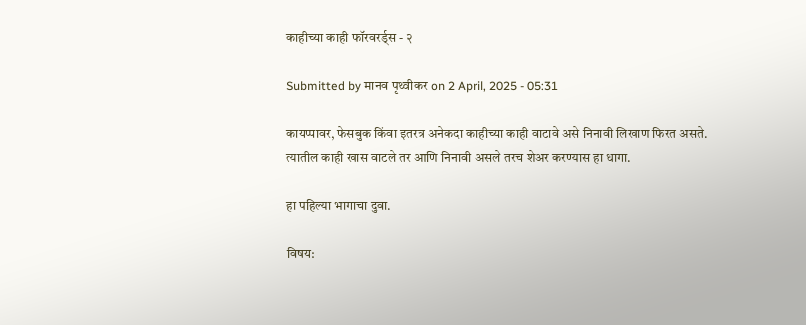काहीच्या काही फॉरवरर्ड्स - २

Submitted by मानव पृथ्वीकर on 2 April, 2025 - 05:31

कायप्पावर, फेसबुक किंवा इतरत्र अनेकदा काहीच्या काही वाटावे असे निनावी लिखाण फिरत असते.
त्यातील काही खास वाटले तर आणि निनावी असले तरच शेअर करण्यास हा धागा.

हा पहिल्या भागाचा दुवा.

विषय: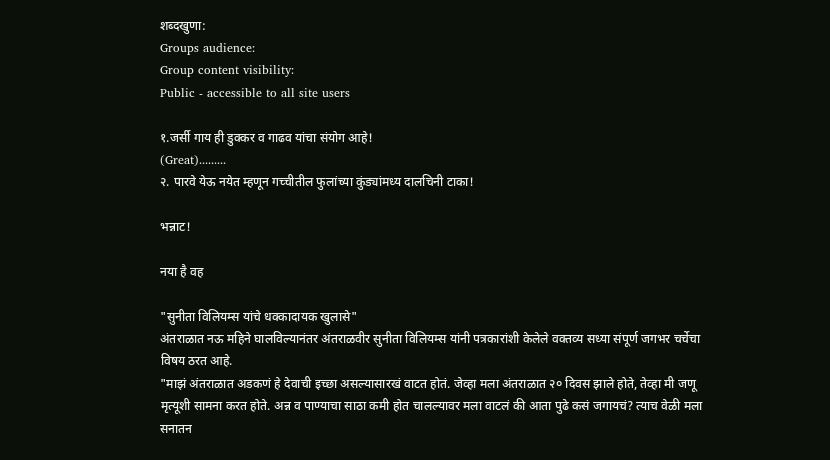शब्दखुणा:
Groups audience:
Group content visibility:
Public - accessible to all site users

१.जर्सी गाय ही डुक्कर व गाढव यांचा संयोग आहे!
(Great).........
२. पारवे येऊ नयेत म्हणून गच्चीतील फुलांच्या कुंड्यांमध्य दालचिनी टाका!

भन्नाट!

नया है वह

"सुनीता विलियम्स यांचे धक्कादायक खुलासे"
अंतराळात नऊ महिने घालविल्यानंतर अंतराळवीर सुनीता विलियम्स यांनी पत्रकारांशी केलेले वक्तव्य सध्या संपूर्ण जगभर चर्चेचा विषय ठरत आहे.
"माझं अंतराळात अडकणं हे देवाची इच्छा असल्यासारखं वाटत होतं. जेव्हा मला अंतराळात २० दिवस झाले होते, तेव्हा मी जणू मृत्यूशी सामना करत होते. अन्न व पाण्याचा साठा कमी होत चालल्यावर मला वाटलं की आता पुढे कसं जगायचं? त्याच वेळी मला सनातन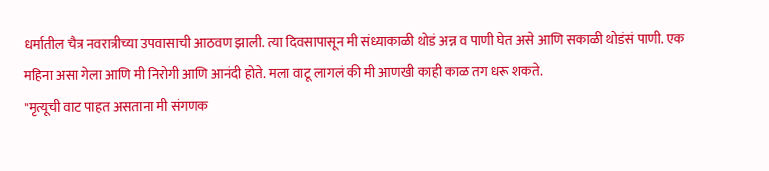धर्मातील चैत्र नवरात्रीच्या उपवासाची आठवण झाली. त्या दिवसापासून मी संध्याकाळी थोडं अन्न व पाणी घेत असे आणि सकाळी थोडंसं पाणी. एक महिना असा गेला आणि मी निरोगी आणि आनंदी होते. मला वाटू लागलं की मी आणखी काही काळ तग धरू शकते.
"मृत्यूची वाट पाहत असताना मी संगणक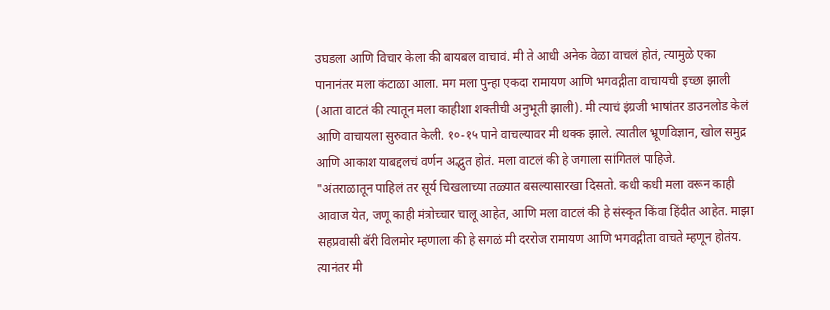उघडला आणि विचार केला की बायबल वाचावं. मी ते आधी अनेक वेळा वाचलं होतं, त्यामुळे एका पानानंतर मला कंटाळा आला. मग मला पुन्हा एकदा रामायण आणि भगवद्गीता वाचायची इच्छा झाली (आता वाटतं की त्यातून मला काहीशा शक्तीची अनुभूती झाली). मी त्याचं इंग्रजी भाषांतर डाउनलोड केलं आणि वाचायला सुरुवात केली. १०-१५ पाने वाचल्यावर मी थक्क झाले. त्यातील भ्रूणविज्ञान, खोल समुद्र आणि आकाश याबद्दलचं वर्णन अद्भुत होतं. मला वाटलं की हे जगाला सांगितलं पाहिजे.
"अंतराळातून पाहिलं तर सूर्य चिखलाच्या तळ्यात बसल्यासारखा दिसतो. कधी कधी मला वरून काही आवाज येत, जणू काही मंत्रोच्चार चालू आहेत, आणि मला वाटलं की हे संस्कृत किंवा हिंदीत आहेत. माझा सहप्रवासी बॅरी विलमोर म्हणाला की हे सगळं मी दररोज रामायण आणि भगवद्गीता वाचते म्हणून होतंय. त्यानंतर मी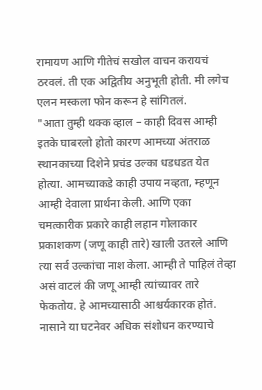रामायण आणि गीतेचं सखोल वाचन करायचं ठरवलं. ती एक अद्वितीय अनुभूती होती. मी लगेच एलन मस्कला फोन करून हे सांगितलं.
"आता तुम्ही थक्क व्हाल – काही दिवस आम्ही इतके घाबरलो होतो कारण आमच्या अंतराळ स्थानकाच्या दिशेने प्रचंड उल्का धडधडत येत होत्या. आमच्याकडे काही उपाय नव्हता, म्हणून आम्ही देवाला प्रार्थना केली. आणि एका चमत्कारीक प्रकारे काही लहान गोलाकार प्रकाशकण (जणू काही तारे) खाली उतरले आणि त्या सर्व उल्कांचा नाश केला. आम्ही ते पाहिलं तेव्हा असं वाटलं की जणू आम्ही त्यांच्यावर तारे फेकतोय. हे आमच्यासाठी आश्चर्यकारक होतं. नासाने या घटनेवर अधिक संशोधन करण्याचे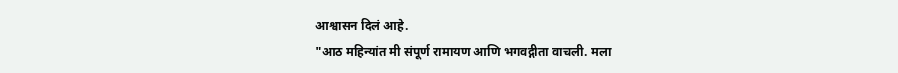आश्वासन दिलं आहे.
"आठ महिन्यांत मी संपूर्ण रामायण आणि भगवद्गीता वाचली. मला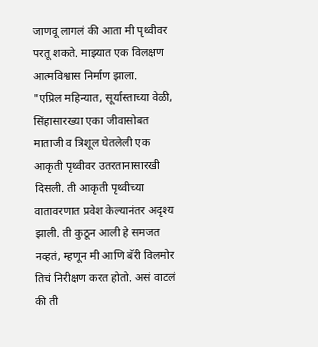जाणवू लागलं की आता मी पृथ्वीवर परतू शकते. माझ्यात एक विलक्षण आत्मविश्वास निर्माण झाला.
"एप्रिल महिन्यात, सूर्यास्ताच्या वेळी, सिंहासारख्या एका जीवासोबत माताजी व त्रिशूल घेतलेली एक आकृती पृथ्वीवर उतरतानासारखी दिसली. ती आकृती पृथ्वीच्या वातावरणात प्रवेश केल्यानंतर अदृश्य झाली. ती कुठून आली हे समजत नव्हतं, म्हणून मी आणि बॅरी विलमोर तिचं निरीक्षण करत होतो. असं वाटलं की ती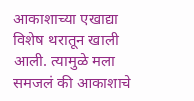आकाशाच्या एखाद्या विशेष थरातून खाली आली. त्यामुळे मला समजलं की आकाशाचे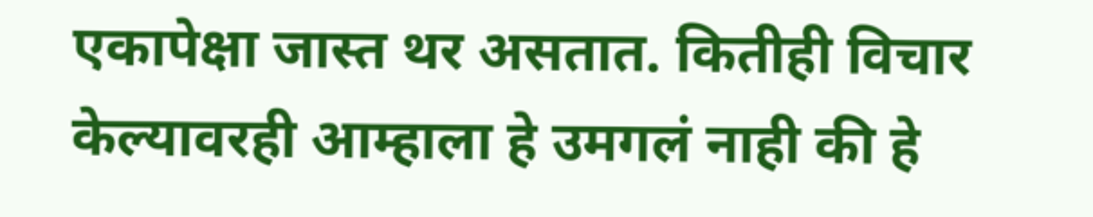एकापेक्षा जास्त थर असतात. कितीही विचार केल्यावरही आम्हाला हे उमगलं नाही की हे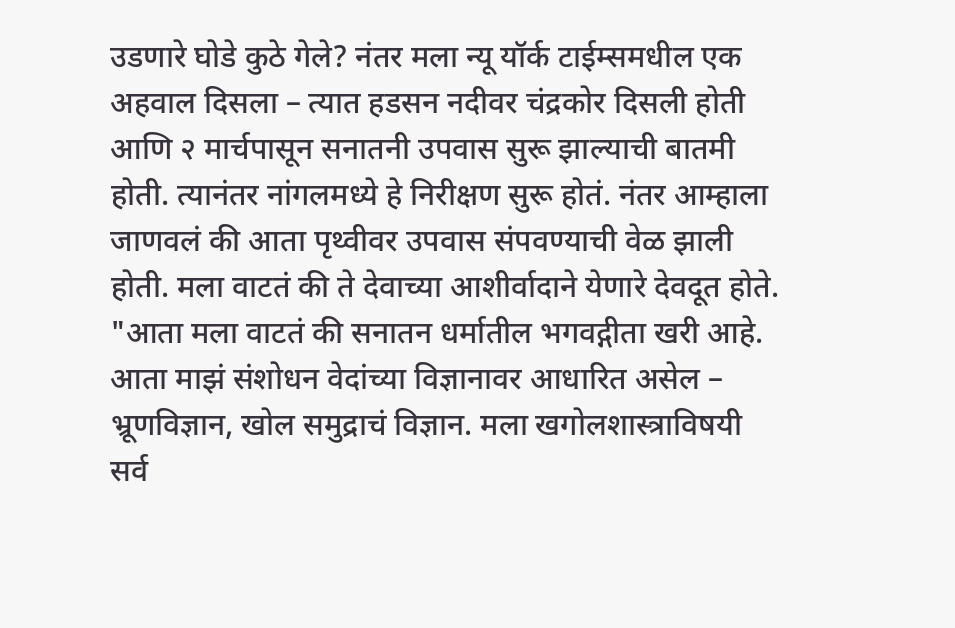उडणारे घोडे कुठे गेले? नंतर मला न्यू यॉर्क टाईम्समधील एक अहवाल दिसला – त्यात हडसन नदीवर चंद्रकोर दिसली होती आणि २ मार्चपासून सनातनी उपवास सुरू झाल्याची बातमी होती. त्यानंतर नांगलमध्ये हे निरीक्षण सुरू होतं. नंतर आम्हाला जाणवलं की आता पृथ्वीवर उपवास संपवण्याची वेळ झाली होती. मला वाटतं की ते देवाच्या आशीर्वादाने येणारे देवदूत होते.
"आता मला वाटतं की सनातन धर्मातील भगवद्गीता खरी आहे. आता माझं संशोधन वेदांच्या विज्ञानावर आधारित असेल – भ्रूणविज्ञान, खोल समुद्राचं विज्ञान. मला खगोलशास्त्राविषयी सर्व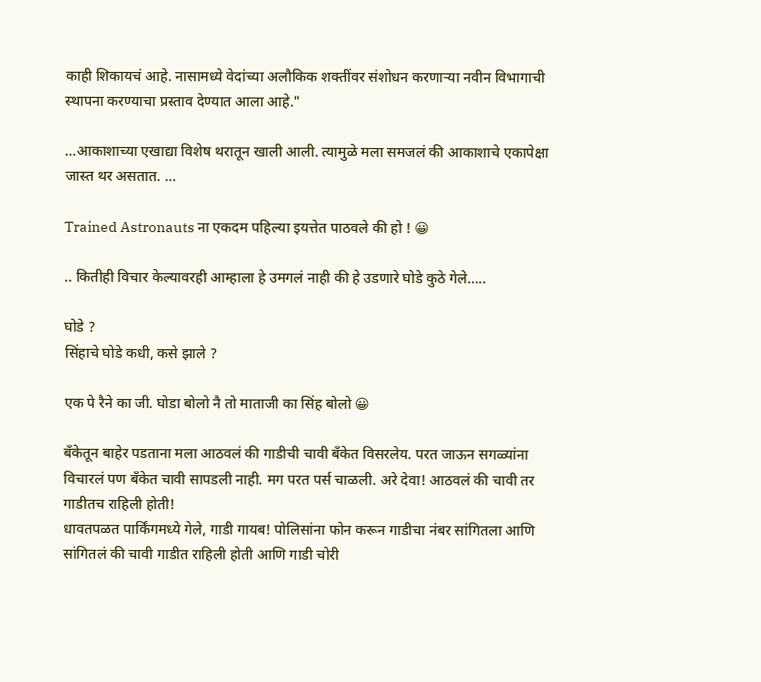काही शिकायचं आहे. नासामध्ये वेदांच्या अलौकिक शक्तींवर संशोधन करणाऱ्या नवीन विभागाची स्थापना करण्याचा प्रस्ताव देण्यात आला आहे."

…आकाशाच्या एखाद्या विशेष थरातून खाली आली. त्यामुळे मला समजलं की आकाशाचे एकापेक्षा जास्त थर असतात. …

Trained Astronauts ना एकदम पहिल्या इयत्तेत पाठवले की हो ! 😀

.. कितीही विचार केल्यावरही आम्हाला हे उमगलं नाही की हे उडणारे घोडे कुठे गेले…..

घोडे ?
सिंहाचे घोडे कधी, कसे झाले ?

एक पे रैने का जी. घोडा बोलो नै तो माताजी का सिंह बोलो 😀

बँकेतून बाहेर पडताना मला आठवलं की गाडीची चावी बँकेत विसरलेय. परत जाऊन सगळ्यांना विचारलं पण बँकेत चावी सापडली नाही. मग परत पर्स चाळली. अरे देवा! आठवलं की चावी तर गाडीतच राहिली होती!
धावतपळत पार्किंगमध्ये गेले, गाडी गायब! पोलिसांना फोन करून गाडीचा नंबर सांगितला आणि सांगितलं की चावी गाडीत राहिली होती आणि गाडी चोरी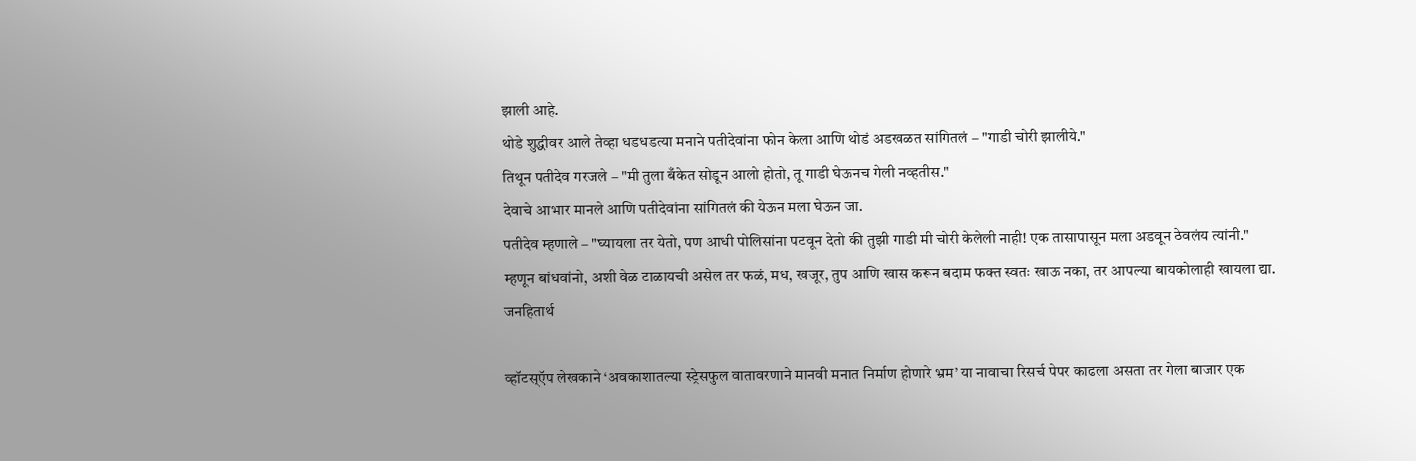झाली आहे.
थोडे शुद्धीवर आले तेव्हा धडधडत्या मनाने पतीदेवांना फोन केला आणि थोडं अडखळत सांगितलं – "गाडी चोरी झालीये."
तिथून पतीदेव गरजले – "मी तुला बँकेत सोडून आलो होतो, तू गाडी घेऊनच गेली नव्हतीस."
देवाचे आभार मानले आणि पतीदेवांना सांगितलं की येऊन मला घेऊन जा.
पतीदेव म्हणाले – "घ्यायला तर येतो, पण आधी पोलिसांना पटवून देतो की तुझी गाडी मी चोरी केलेली नाही! एक तासापासून मला अडवून ठेवलंय त्यांनी."
म्हणून बांधवांनो, अशी वेळ टाळायची असेल तर फळं, मध, खजूर, तुप आणि खास करून बदाम फक्त स्वतः खाऊ नका, तर आपल्या बायकोलाही खायला द्या.
जनहितार्थ

व्हॉटस्ऍप लेखकाने ‘अवकाशातल्या स्ट्रेसफुल वातावरणाने मानवी मनात निर्माण होणारे भ्रम’ या नावाचा रिसर्च पेपर काढला असता तर गेला बाजार एक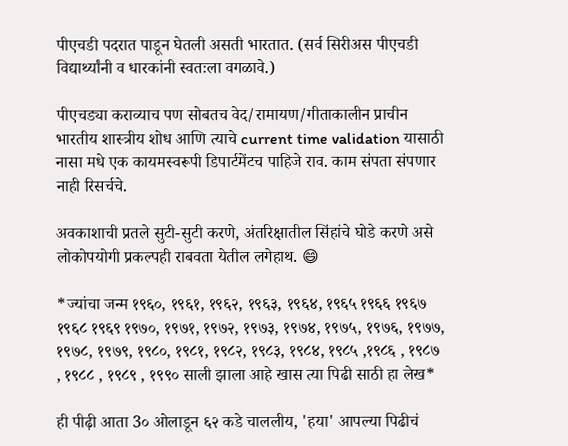पीएचडी पदरात पाडून घेतली असती भारतात. (सर्व सिरीअस पीएचडी विद्यार्थ्यांनी व धारकांनी स्वतःला वगळावे.)

पीएचड्या कराव्याच पण सोबतच वेद/रामायण/गीताकालीन प्राचीन भारतीय शास्त्रीय शोध आणि त्याचे current time validation यासाठी नासा मधे एक कायमस्वरूपी डिपार्टमेंटच पाहिजे राव. काम संपता संपणार नाही रिसर्चचे.

अवकाशाची प्रतले सुटी-सुटी करणे, अंतरिक्षातील सिंहांचे घोडे करणे असे लोकोपयोगी प्रकल्पही राबवता येतील लगेहाथ. 😄

*ज्यांचा जन्म १९६०, १९६१, १९६२, १९६३, १९६४, १९६५ १९६६ १९६७ १९६८ १९६९ १९७०, १९७१, १९७२, १९७३, १९७४, १९७५, १९७६, १९७७, १९७८, १९७९, १९८०, १९८१, १९८२, १९८३, १९८४, १९८५ ,१९८६ , १९८७ , १९८८ , १९८९ , १९९० साली झाला आहे खास त्या पिढी साठी हा लेख*

ही पीढ़ी आता 3० ओलाडून ६२ कडे चाललीय, 'हया' आपल्या पिढीचं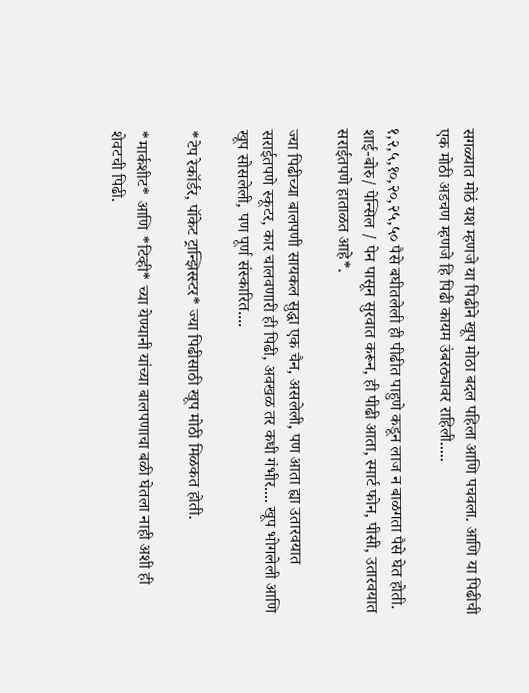सगळ्यात मोठं यश म्हणजे या पिढीने खूप मोठा बदल पहिला आणि पचवला. आणि या पिढीची एक मोठी अडचण म्हणजे हि पिढी कायम उंबरठ्यावर राहिली.....

१,२,५,१०,२०,२५,५० पैसे बघीतलेली ही पीढीत पाहुणे कडून लाज न बाळगता पैसे घेत होती. शाई-बोरु/ पेन्सिल / पेन पासून सुरवात करून, ही पीढी आता, स्मार्ट फोन, पीसी, उतारवयात सराईतपणे हाताळत आहे*.

ज्या पिढीच्या बालपणी सायकल सुद्धा एक चैन, असलेली, पण आता ह्या उतारवयात सराईतपणे स्कूटर, कार चालवणारी ही पिढी, अवखळ तर कधी गंभीर.... खूप भोगलेली आणि खूप सोसलेली, पण पूर्ण संस्कारित....

*टेप रेकॉर्डर, पॉकेट ट्रान्झिस्स्टर* ज्या पिढीसाठी खूप मोठी मिळकत होती.

*मार्कशीट* आणि *टिव्ही* च्या येण्यानी यांच्या बालपणाचा बळी घेतला नाही अशी ही शेवटची पिढी.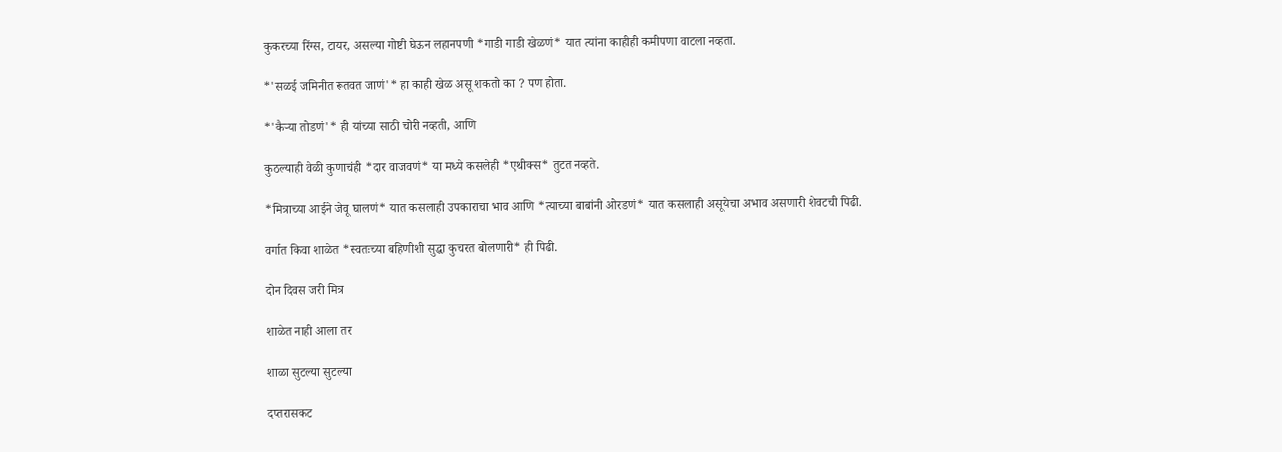कुकरच्या रिंग्स, टायर, असल्या गोष्टी घेऊन लहानपणी *गाडी गाडी खेळणं* यात त्यांना काहीही कमीपणा वाटला नव्हता.

*'सळई जमिनीत रूतवत जाणं'* हा काही खेळ असू शकतो का ? पण होता.

*'कैऱ्या तोडणं'* ही यांच्या साठी चोरी नव्हती, आणि

कुठल्याही वेळी कुणाचंही *दार वाजवणं* या मध्ये कसलेही *एथीक्स* तुटत नव्हते.

*मित्राच्या आईने जेवू घालणं* यात कसलाही उपकाराचा भाव आणि *त्याच्या बाबांनी ओरडणं* यात कसलाही असूयेचा अभाव असणारी शेवटची पिढी.

वर्गात किवा शाळेत *स्वतःच्या बहिणीशी सुद्धा कुचरत बोलणारी* ही पिढी.

दोन दिवस जरी मित्र

शाळेत नाही आला तर

शाळा सुटल्या सुटल्या

दप्तरासकट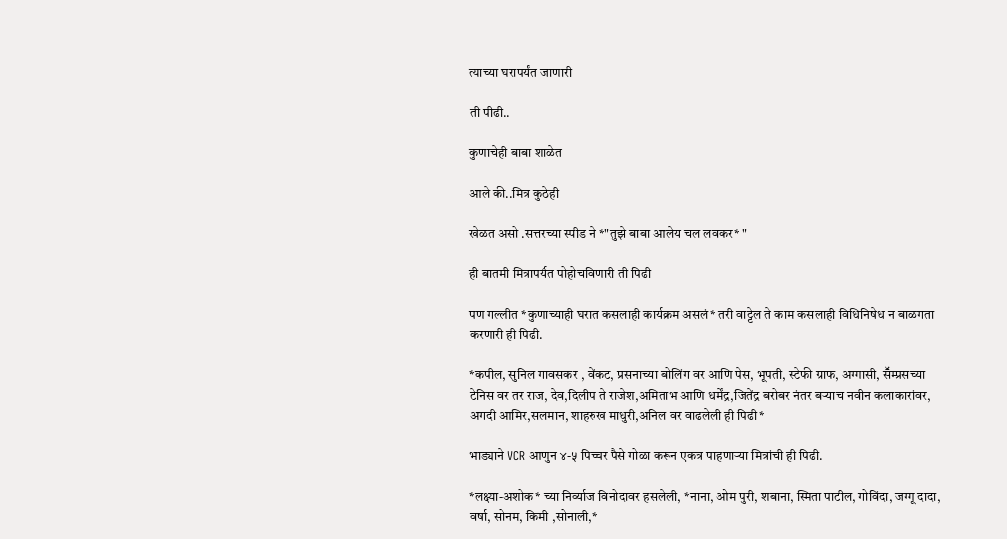त्याच्या घरापर्यंत जाणारी

ती पीढी..

कुणाचेही बाबा शाळेत

आले की..मित्र कुठेही

खेळत असो .सत्तरच्या स्पीड ने *"तुझे बाबा आलेय चल लवकर* "

ही बातमी मित्रापर्य॔त पोहोचविणारी ती पिढी

पण गल्लीत *कुणाच्याही घरात कसलाही कार्यक्रम असलं* तरी वाट्टेल ते काम कसलाही विधिनिषेध न बाळगता करणारी ही पिढी.

*कपील, सुनिल गावसकर , वेंकट, प्रसनाच्या बोलिंग वर आणि पेस, भूपती, स्टेफी ग्राफ, अग्गासी, सॕम्प्रसच्या टेनिस वर तर राज, देव,दिलीप ते राजेश,अमिताभ आणि धर्मेंद्र,जितेंद्र बरोबर नंतर बऱ्याच नवीन कलाकारांवर, अगदी आमिर,सलमान, शाहरुख माधुरी,अनिल वर वाढलेली ही पिढी*

भाड्याने VCR आणुन ४-५ पिच्चर पैसे गोळा करून एकत्र पाहणाऱ्या मित्रांची ही पिढी.

*लक्ष्या-अशोक* च्या निर्व्याज विनोदावर हसलेली, *नाना, ओम पुरी, शबाना, स्मिता पाटील, गोविंदा, जग्गू दादा, वर्षा, सोनम, किमी ,सोनाली,*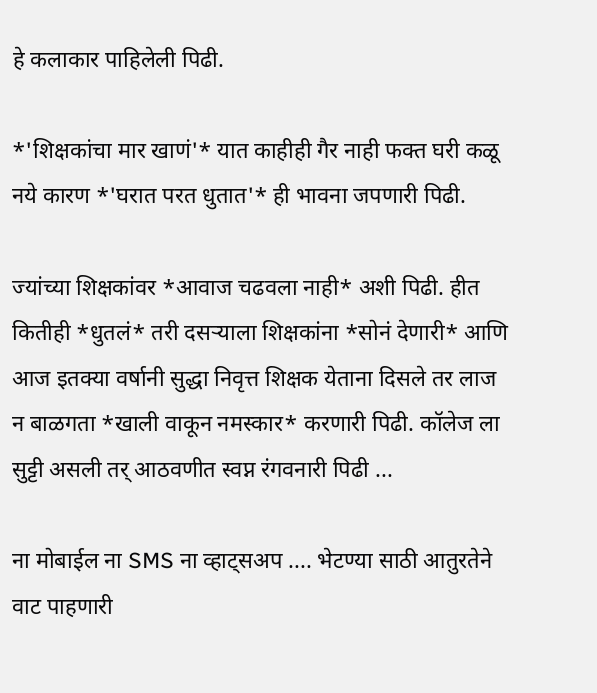हे कलाकार पाहिलेली पिढी.

*'शिक्षकांचा मार खाणं'* यात काहीही गैर नाही फक्त घरी कळू नये कारण *'घरात परत धुतात'* ही भावना जपणारी पिढी.

ज्यांच्या शिक्षकांवर *आवाज चढवला नाही* अशी पिढी. हीत कितीही *धुतलं* तरी दसऱ्याला शिक्षकांना *सोनं देणारी* आणि आज इतक्या वर्षानी सुद्धा निवृत्त शिक्षक येताना दिसले तर लाज न बाळगता *खाली वाकून नमस्कार* करणारी पिढी. कॉलेज ला सुट्टी असली तर् आठवणीत स्वप्न रंगवनारी पिढी ...

ना मोबाईल ना SMS ना व्हाट्सअप .... भेटण्या साठी आतुरतेने वाट पाहणारी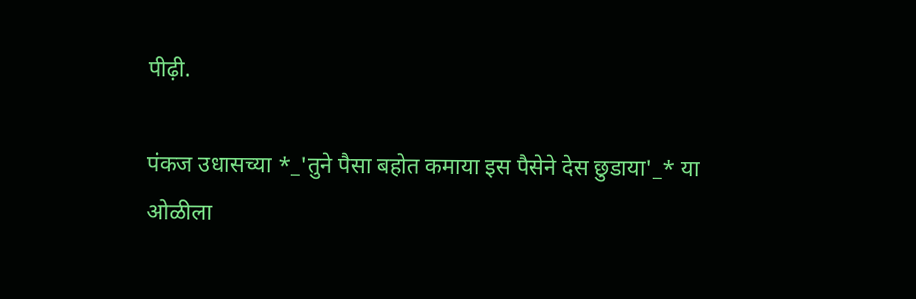पीढ़ी.

पंकज उधासच्या *_'तुने पैसा बहोत कमाया इस पैसेने देस छुडाया'_* या ओळीला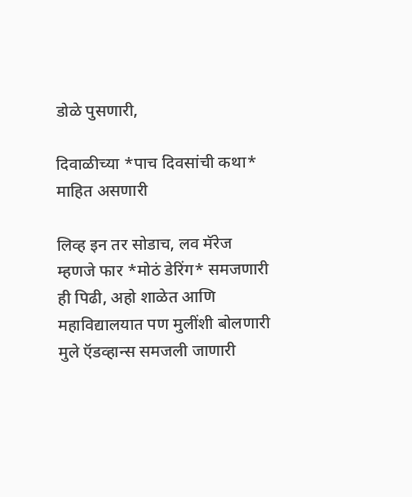डोळे पुसणारी,

दिवाळीच्या *पाच दिवसांची कथा* माहित असणारी

लिव्ह इन तर सोडाच, लव मॅरेज म्हणजे फार *मोठं डेरिंग* समजणारी ही पिढी, अहो शाळेत आणि महाविद्यालयात पण मुलींशी बोलणारी मुले ऍडव्हान्स समजली जाणारी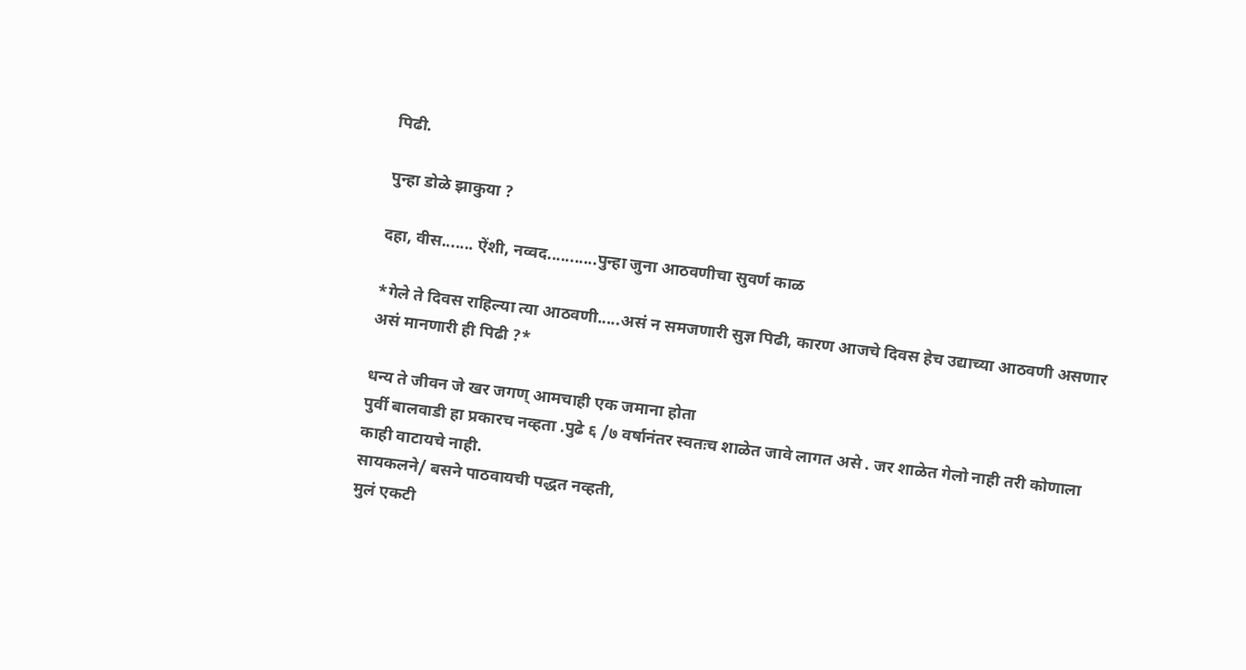पिढी.

पुन्हा डोळे झाकुया ?

दहा, वीस....... ऐंशी, नव्वद...........पुन्हा जुना आठवणीचा सुवर्ण काळ

*गेले ते दिवस राहिल्या त्या आठवणी.....असं न समजणारी सुज्ञ पिढी, कारण आजचे दिवस हेच उद्याच्या आठवणी असणार असं मानणारी ही पिढी ?*

धन्य ते जीवन जे खर जगण् आमचाही एक जमाना होता
पुर्वी बालवाडी हा प्रकारच नव्हता .पुढे ६ /७ वर्षानंतर स्वतःच शाळेत जावे लागत असे . जर शाळेत गेलो नाही तरी कोणाला काही वाटायचे नाही.
सायकलने/ बसने पाठवायची पद्धत नव्हती,
मुलं एकटी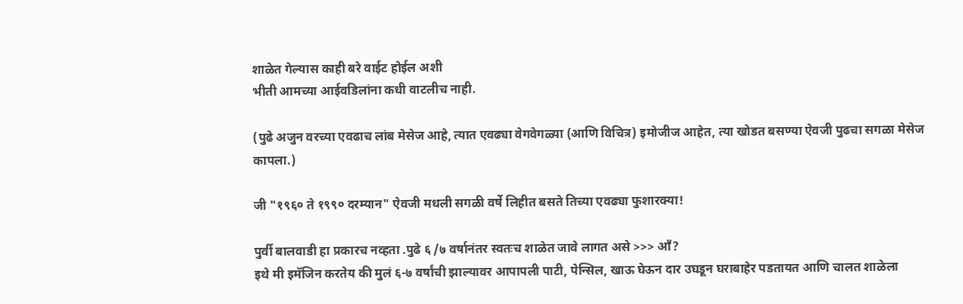शाळेत गेल्यास काही बरे वाईट होईल अशी
भीती आमच्या आईवडिलांना कधी वाटलीच नाही.

(पुढे अजुन वरच्या एवढाच लांब मेसेज आहे, त्यात एवढ्या वेगवेगळ्या (आणि विचित्र) इमोजीज आहेत, त्या खोडत बसण्या ऐवजी पुढचा सगळा मेसेज कापला.)

जी "१९६० ते १९९० दरम्यान" ऐवजी मधली सगळी वर्षे लिहीत बसते तिच्या एवढ्या फुशारक्या!

पुर्वी बालवाडी हा प्रकारच नव्हता .पुढे ६ /७ वर्षानंतर स्वतःच शाळेत जावे लागत असे >>> आँ?
इथे मी इमॅजिन करतेय की मुलं ६-७ वर्षांची झाल्यावर आपापली पाटी, पेन्सिल, खाऊ घेऊन दार उघडून घराबाहेर पडतायत आणि चालत शाळेला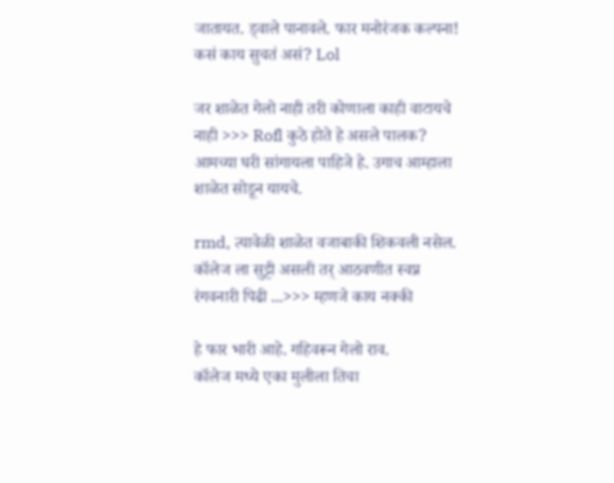जातायत. ड्वाले पानावले. फार मनोरंजक कल्पना! कसं काय सुचतं असं? Lol

जर शाळेत गेलो नाही तरी कोणाला काही वाटायचे नाही >>> Rofl कुठे होते हे असले पालक? आमच्या घरी सांगायला पाहिजे हे. उगाच आम्हाला शाळेत सोडून यायचे.

rmd, त्यावेळी शाळेत वजाबाकी शिकवली नसेल.
कॉलेज ला सुट्टी असली तर् आठवणीत स्वप्न रंगवनारी पिढी ...>>> म्हणजे काय नक्की

हे फार भारी आहे. गहिवरून गेलो राव.
कॉलेज मध्ये एका मुलीला तिचा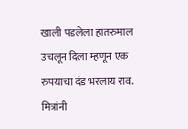खाली पडलेला हातरुमाल उचलून दिला म्हणून एक रुपयाचा दंड भरलाय राव. मित्रांनी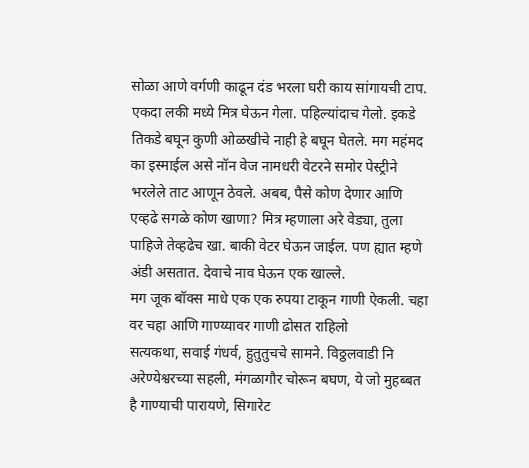सोळा आणे वर्गणी काढून दंड भरला घरी काय सांगायची टाप.
एकदा लकी मध्ये मित्र घेऊन गेला. पहिल्यांदाच गेलो. इकडे तिकडे बघून कुणी ओळखीचे नाही हे बघून घेतले. मग महंमद का इस्माईल असे नॉन वेज नामधरी वेटरने समोर पेस्ट्रीने भरलेले ताट आणून ठेवले. अबब, पैसे कोण देणार आणि एव्हढे सगळे कोण खाणा? मित्र म्हणाला अरे वेड्या, तुला पाहिजे तेव्हढेच खा. बाकी वेटर घेऊन जाईल. पण ह्यात म्हणे अंडी असतात. देवाचे नाव घेऊन एक खाल्ले.
मग जूक बॉक्स माधे एक एक रुपया टाकून गाणी ऐकली. चहा वर चहा आणि गाण्य्यावर गाणी ढोसत राहिलो
सत्यकथा, सवाई गंधर्व, हुतुतुचचे सामने. विठ्ठलवाडी नि अरेण्येश्वरच्या सहली, मंगळागौर चोरून बघण, ये जो मुहब्बत है गाण्याची पारायणे, सिगारेट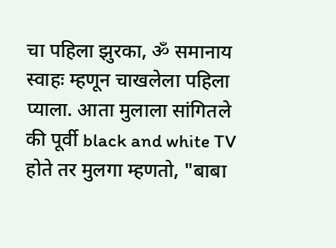चा पहिला झुरका, ॐ समानाय स्वाहः म्हणून चाखलेला पहिला प्याला. आता मुलाला सांगितले की पूर्वी black and white TV होते तर मुलगा म्हणतो, "बाबा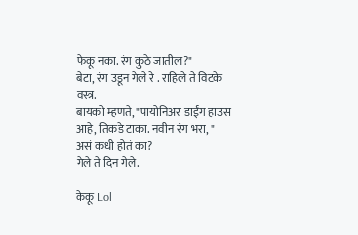फेकू नका. रंग कुठे जातील?"
बेटा, रंग उडून गेले रे . राहिले ते विटके वस्त्र.
बायको म्हणते, "पायोनिअर डाईंग हाउस आहे, तिकडे टाका. नवीन रंग भरा, "
असं कधी होतं का?
गेले ते दिन गेले.

केकू Lol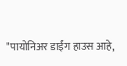"पायोनिअर डाईंग हाउस आहे,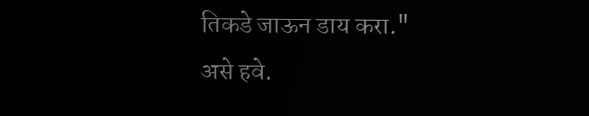तिकडे जाऊन डाय करा."
असे हवे.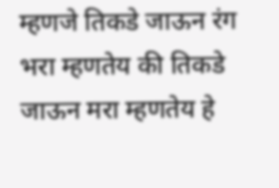म्हणजे तिकडे जाऊन रंग भरा म्हणतेय की तिकडे जाऊन मरा म्हणतेय हे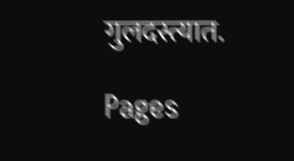गुलदस्त्यात.

Pages